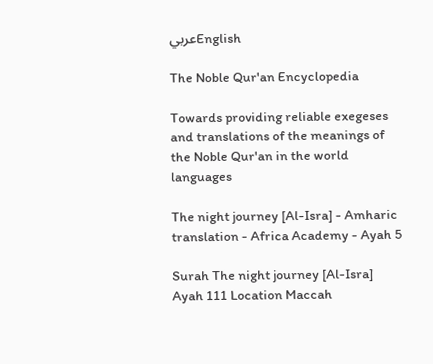عربيEnglish

The Noble Qur'an Encyclopedia

Towards providing reliable exegeses and translations of the meanings of the Noble Qur'an in the world languages

The night journey [Al-Isra] - Amharic translation - Africa Academy - Ayah 5

Surah The night journey [Al-Isra] Ayah 111 Location Maccah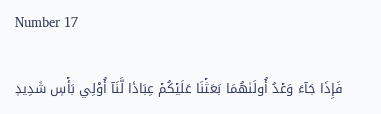Number 17

فَإِذَا جَآءَ وَعۡدُ أُولَىٰهُمَا بَعَثۡنَا عَلَيۡكُمۡ عِبَادٗا لَّنَآ أُوْلِي بَأۡسٖ شَدِيدٖ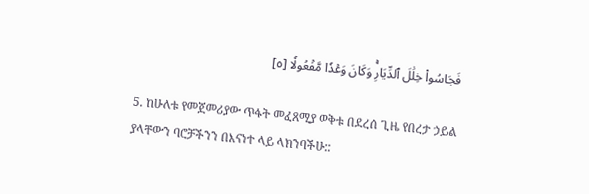فَجَاسُواْ خِلَٰلَ ٱلدِّيَارِۚ وَكَانَ وَعۡدٗا مَّفۡعُولٗا [٥]

5. ከሁለቱ የመጀመሪያው ጥፋት መፈጸሚያ ወቅቱ በደረሰ ጊዜ የበረታ ኃይል ያላቸውን ባሮቻችንን በእናነተ ላይ ላክንባችሁ::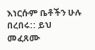እነርሱም ቤቶችን ሁሉ በረበሩ:: ይህ መፈጸሙ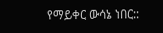የማይቀር ውሳኔ ነበር::